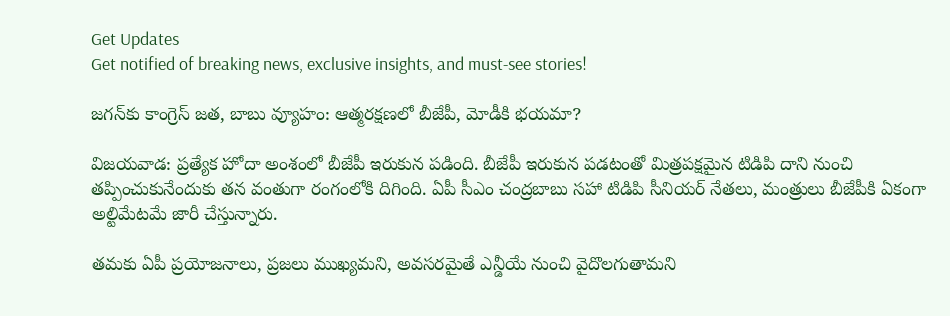Get Updates
Get notified of breaking news, exclusive insights, and must-see stories!

జగన్‌కు కాంగ్రెస్ జత, బాబు వ్యూహం: ఆత్మరక్షణలో బీజేపీ, మోడీకి భయమా?

విజయవాడ: ప్రత్యేక హోదా అంశంలో బీజేపీ ఇరుకున పడింది. బీజేపీ ఇరుకున పడటంతో మిత్రపక్షమైన టిడిపి దాని నుంచి తప్పించుకునేందుకు తన వంతుగా రంగంలోకి దిగింది. ఏపీ సీఎం చంద్రబాబు సహా టిడిపి సీనియర్ నేతలు, మంత్రులు బీజేపీకి ఏకంగా అల్టిమేటమే జారీ చేస్తున్నారు.

తమకు ఏపీ ప్రయోజనాలు, ప్రజలు ముఖ్యమని, అవసరమైతే ఎన్డీయే నుంచి వైదొలగుతామని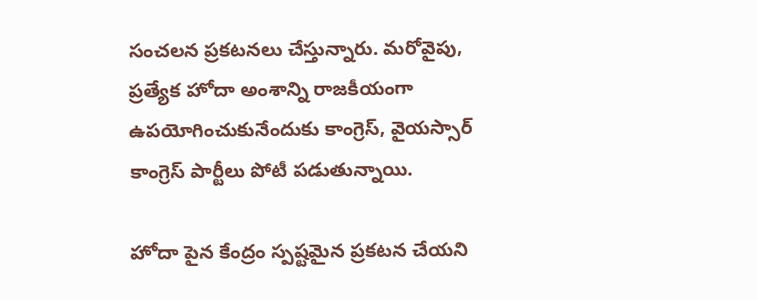సంచలన ప్రకటనలు చేస్తున్నారు. మరోవైపు, ప్రత్యేక హోదా అంశాన్ని రాజకీయంగా ఉపయోగించుకునేందుకు కాంగ్రెస్, వైయస్సార్ కాంగ్రెస్ పార్టీలు పోటీ పడుతున్నాయి.

హోదా పైన కేంద్రం స్పష్టమైన ప్రకటన చేయని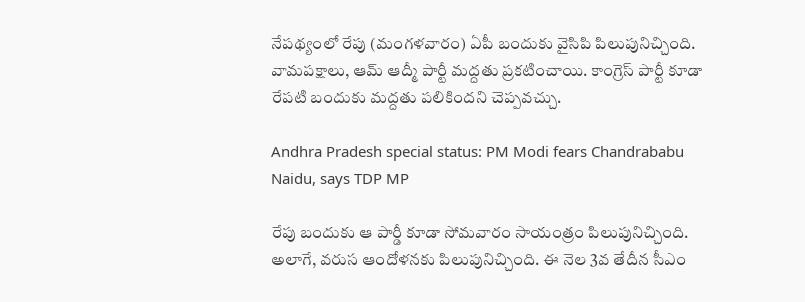నేపథ్యంలో రేపు (మంగళవారం) ఏపీ బందుకు వైసిపి పిలుపునిచ్చింది. వామపక్షాలు, ఆమ్ ఆద్మీ పార్టీ మద్దతు ప్రకటించాయి. కాంగ్రెస్ పార్టీ కూడా రేపటి బందుకు మద్దతు పలికిందని చెప్పవచ్చు.

Andhra Pradesh special status: PM Modi fears Chandrababu Naidu, says TDP MP

రేపు బందుకు ఆ పార్డీ కూడా సోమవారం సాయంత్రం పిలుపునిచ్చింది. అలాగే, వరుస ఆందోళనకు పిలుపునిచ్చింది. ఈ నెల 3వ తేదీన సీఎం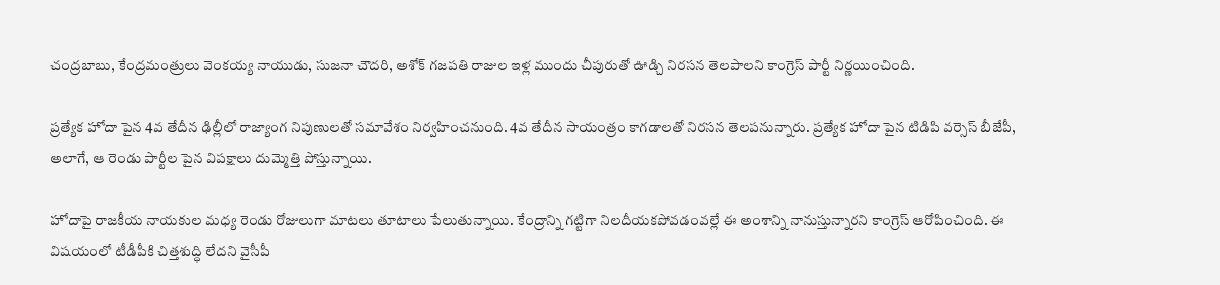చంద్రబాబు, కేంద్రమంత్రులు వెంకయ్య నాయుడు, సుజనా చౌదరి, అశోక్ గజపతి రాజుల ఇళ్ల ముందు చీపురుతో ఊడ్చి నిరసన తెలపాలని కాంగ్రెస్ పార్టీ నిర్ణయించింది.

ప్రత్యేక హోదా పైన 4వ తేదీన ఢిల్లీలో రాజ్యాంగ నిపుణులతో సమావేశం నిర్వహించనుంది. 4వ తేదీన సాయంత్రం కాగడాలతో నిరసన తెలపనున్నారు. ప్రత్యేక హోదా పైన టిడిపి వర్సెస్ బీజేపీ, అలాగే, ఆ రెండు పార్టీల పైన విపక్షాలు దుమ్మెత్తి పోస్తున్నాయి.

హోదాపై రాజకీయ నాయకుల మధ్య రెండు రోజులుగా మాటలు తూటాలు పేలుతున్నాయి. కేంద్రాన్ని గట్టిగా నిలదీయకపోవడంవల్లే ఈ అంశాన్ని నానుస్తున్నారని కాంగ్రెస్‌ ఆరోపించింది. ఈ విషయంలో టీడీపీకి చిత్తశుద్ధి లేదని వైసీపీ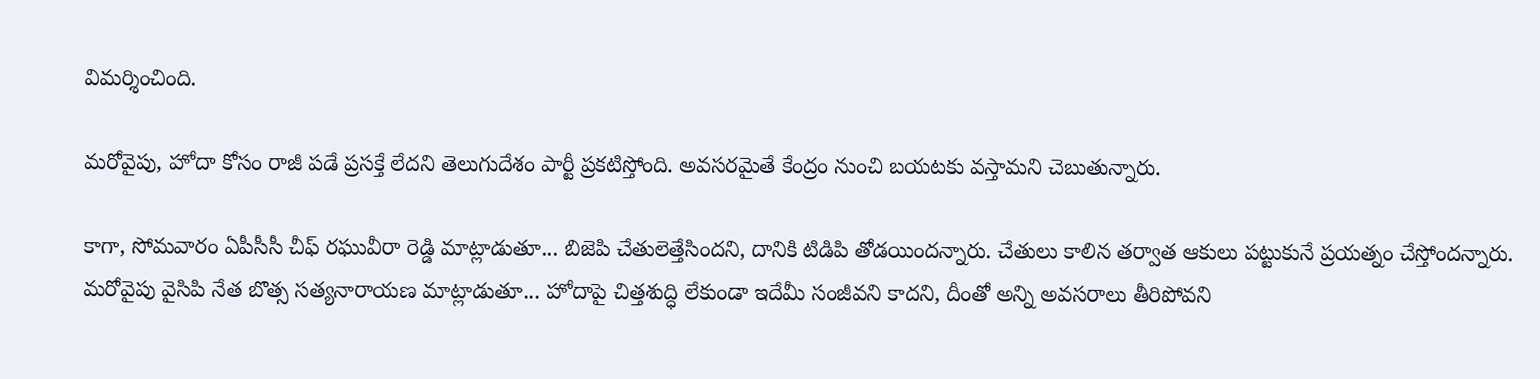విమర్శించింది.

మరోవైపు, హోదా కోసం రాజీ పడే ప్రసక్తే లేదని తెలుగుదేశం పార్టీ ప్రకటిస్తోంది. అవసరమైతే కేంద్రం నుంచి బయటకు వస్తామని చెబుతున్నారు.

కాగా, సోమవారం ఏపీసీసీ చీఫ్ రఘువీరా రెడ్డి మాట్లాడుతూ... బిజెపి చేతులెత్తేసిందని, దానికి టిడిపి తోడయిందన్నారు. చేతులు కాలిన తర్వాత ఆకులు పట్టుకునే ప్రయత్నం చేస్తోందన్నారు. మరోవైపు వైసిపి నేత బొత్స సత్యనారాయణ మాట్లాడుతూ... హోదాపై చిత్తశుద్ధి లేకుండా ఇదేమీ సంజీవని కాదని, దీంతో అన్ని అవసరాలు తీరిపోవని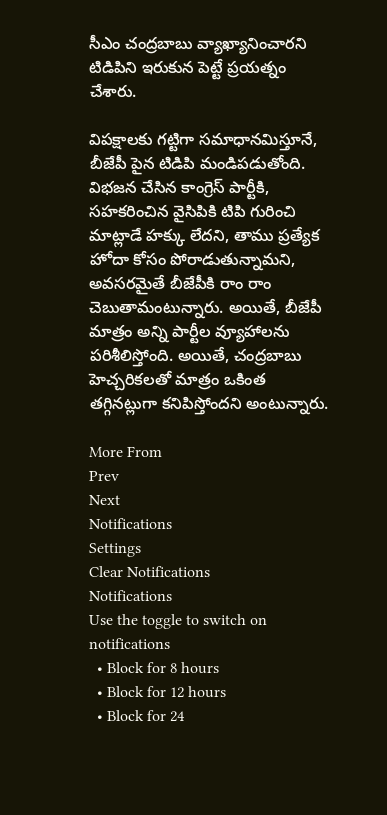సీఎం చంద్రబాబు వ్యాఖ్యానించారని టిడిపిని ఇరుకున పెట్టే ప్రయత్నం చేశారు.

విపక్షాలకు గట్టిగా సమాధానమిస్తూనే, బీజేపీ పైన టిడిపి మండిపడుతోంది. విభజన చేసిన కాంగ్రెస్ పార్టీకి, సహకరించిన వైసిపికి టిపి గురించి మాట్లాడే హక్కు లేదని, తాము ప్రత్యేక హోదా కోసం పోరాడుతున్నామని, అవసరమైతే బీజేపీకి రాం రాం చెబుతామంటున్నారు. అయితే, బీజేపీ మాత్రం అన్ని పార్టీల వ్యూహాలను పరిశీలిస్తోంది. అయితే, చంద్రబాబు హెచ్చరికలతో మాత్రం ఒకింత తగ్గినట్లుగా కనిపిస్తోందని అంటున్నారు.

More From
Prev
Next
Notifications
Settings
Clear Notifications
Notifications
Use the toggle to switch on notifications
  • Block for 8 hours
  • Block for 12 hours
  • Block for 24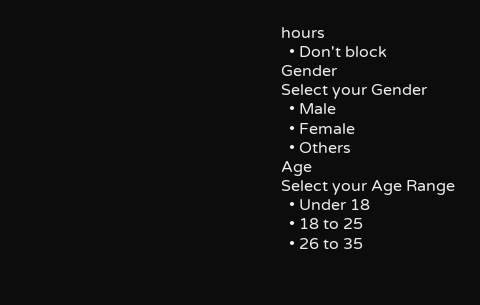hours
  • Don't block
Gender
Select your Gender
  • Male
  • Female
  • Others
Age
Select your Age Range
  • Under 18
  • 18 to 25
  • 26 to 35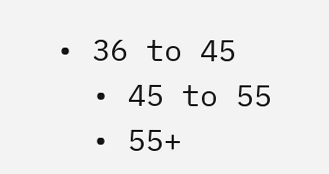• 36 to 45
  • 45 to 55
  • 55+